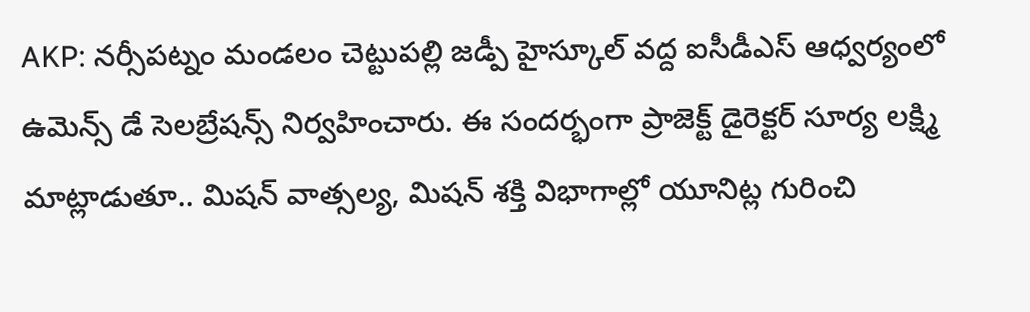AKP: నర్సీపట్నం మండలం చెట్టుపల్లి జడ్పీ హైస్కూల్ వద్ద ఐసీడీఎస్ ఆధ్వర్యంలో ఉమెన్స్ డే సెలబ్రేషన్స్ నిర్వహించారు. ఈ సందర్భంగా ప్రాజెక్ట్ డైరెక్టర్ సూర్య లక్ష్మి మాట్లాడుతూ.. మిషన్ వాత్సల్య, మిషన్ శక్తి విభాగాల్లో యూనిట్ల గురించి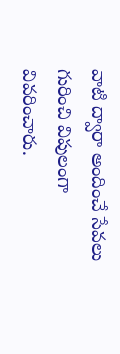వాటి ద్వారా అందించే సేవలు గురించి విపులంగా వివరించారు.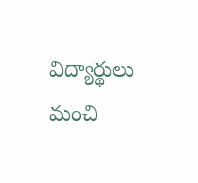విద్యార్థులు మంచి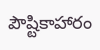పౌష్టికాహారం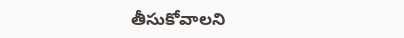తీసుకోవాలని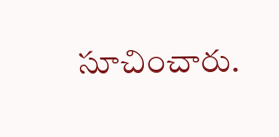సూచించారు.